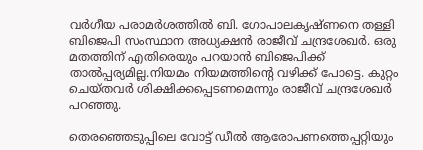വർഗീയ പരാമർശത്തില്‍ ബി. ഗോപാലകൃഷ്ണനെ തള്ളി ബിജെപി സംസ്ഥാന അധ്യക്ഷൻ രാജീവ് ചന്ദ്രശേഖർ. ഒരു മതത്തിന് എതിരെയും പറയാൻ ബിജെപിക്ക് താല്‍പ്പര്യമില്ല.നിയമം നിയമത്തിൻ്റെ വഴിക്ക് പോട്ടെ. കുറ്റം ചെയ്തവർ ശിക്ഷിക്കപ്പെടണമെന്നും രാജീവ് ചന്ദ്രശേഖർ പറഞ്ഞു.

തെരഞ്ഞെടുപ്പിലെ വോട്ട് ഡീല്‍ ആരോപണത്തെപ്പറ്റിയും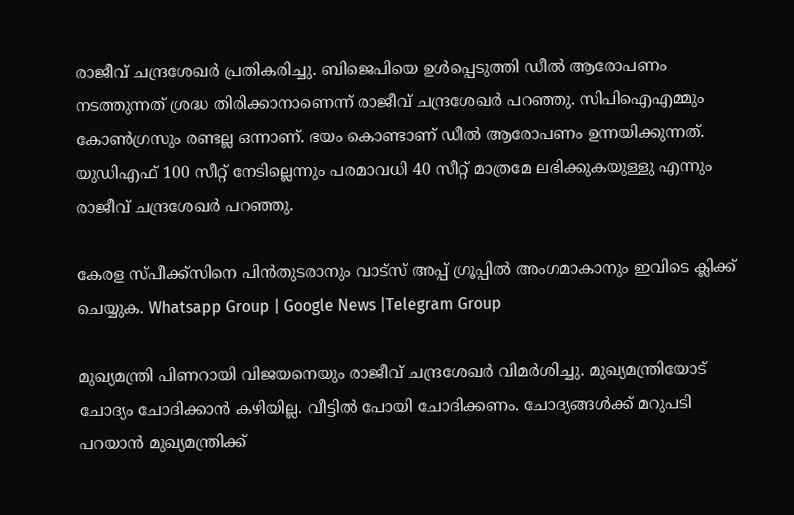രാജീവ് ചന്ദ്രശേഖർ പ്രതികരിച്ചു. ബിജെപിയെ ഉള്‍പ്പെടുത്തി ഡീല്‍ ആരോപണം നടത്തുന്നത് ശ്രദ്ധ തിരിക്കാനാണെന്ന് രാജീവ് ചന്ദ്രശേഖർ പറഞ്ഞു. സിപിഐഎമ്മും കോണ്‍ഗ്രസും രണ്ടല്ല ഒന്നാണ്. ഭയം കൊണ്ടാണ് ഡീല്‍ ആരോപണം ഉന്നയിക്കുന്നത്. യുഡിഎഫ് 100 സീറ്റ് നേടില്ലെന്നും പരമാവധി 40 സീറ്റ് മാത്രമേ ലഭിക്കുകയുള്ളു എന്നും രാജീവ് ചന്ദ്രശേഖർ പറഞ്ഞു.

കേരള സ്പീക്ക്സിനെ പിൻതുടരാനും വാട്സ് അപ്പ് ഗ്രൂപ്പിൽ അംഗമാകാനും ഇവിടെ ക്ലിക്ക് ചെയ്യുക. Whatsapp Group | Google News |Telegram Group

മുഖ്യമന്ത്രി പിണറായി വിജയനെയും രാജീവ് ചന്ദ്രശേഖർ വിമർശിച്ചു. മുഖ്യമന്ത്രിയോട് ചോദ്യം ചോദിക്കാൻ കഴിയില്ല. വീട്ടില്‍ പോയി ചോദിക്കണം. ചോദ്യങ്ങള്‍ക്ക് മറുപടി പറയാൻ മുഖ്യമന്ത്രിക്ക്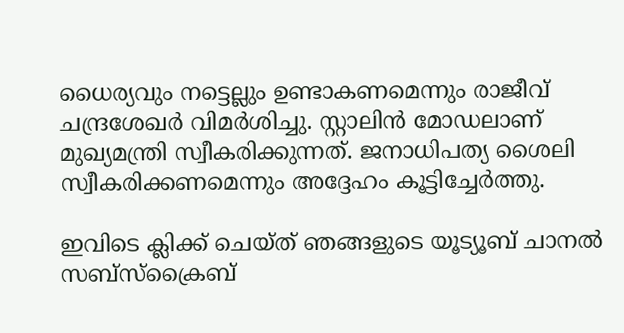ധൈര്യവും നട്ടെല്ലും ഉണ്ടാകണമെന്നും രാജീവ് ചന്ദ്രശേഖർ വിമർശിച്ചു. സ്റ്റാലിൻ മോഡലാണ് മുഖ്യമന്ത്രി സ്വീകരിക്കുന്നത്. ജനാധിപത്യ ശൈലി സ്വീകരിക്കണമെന്നും അദ്ദേഹം കൂട്ടിച്ചേർത്തു.

ഇവിടെ ക്ലിക്ക് ചെയ്ത് ഞങ്ങളുടെ യൂട്യൂബ് ചാനൽ സബ്സ്ക്രൈബ്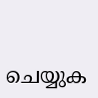ചെയ്യുക